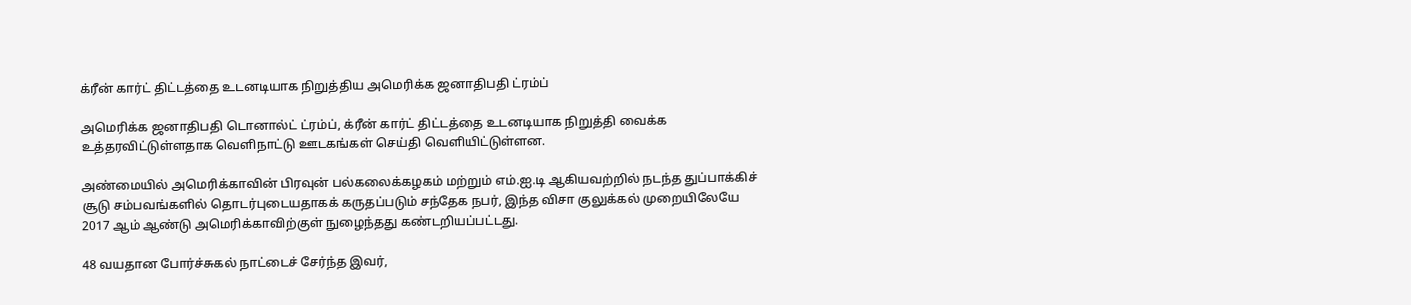க்ரீன் கார்ட் திட்டத்தை உடனடியாக நிறுத்திய அமெரிக்க ஜனாதிபதி ட்ரம்ப்

அமெரிக்க ஜனாதிபதி டொனால்ட் ட்ரம்ப், க்ரீன் கார்ட் திட்டத்தை உடனடியாக நிறுத்தி வைக்க உத்தரவிட்டுள்ளதாக வெளிநாட்டு ஊடகங்கள் செய்தி வெளியிட்டுள்ளன.

அண்மையில் அமெரிக்காவின் பிரவுன் பல்கலைக்கழகம் மற்றும் எம்.ஐ.டி ஆகியவற்றில் நடந்த துப்பாக்கிச் சூடு சம்பவங்களில் தொடர்புடையதாகக் கருதப்படும் சந்தேக நபர், இந்த விசா குலுக்கல் முறையிலேயே 2017 ஆம் ஆண்டு அமெரிக்காவிற்குள் நுழைந்தது கண்டறியப்பட்டது.

48 வயதான போர்ச்சுகல் நாட்டைச் சேர்ந்த இவர்,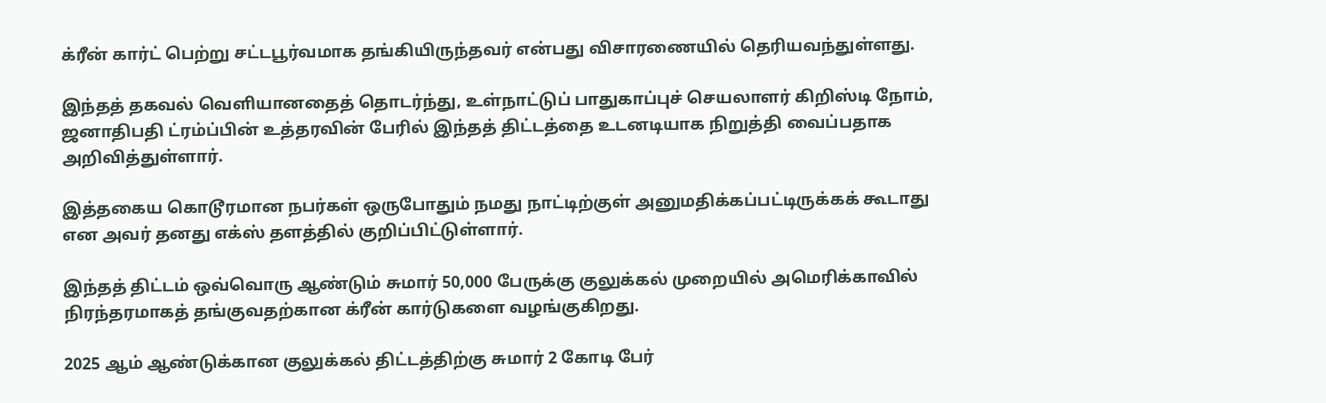க்ரீன் கார்ட் பெற்று சட்டபூர்வமாக தங்கியிருந்தவர் என்பது விசாரணையில் தெரியவந்துள்ளது.

இந்தத் தகவல் வெளியானதைத் தொடர்ந்து, உள்நாட்டுப் பாதுகாப்புச் செயலாளர் கிறிஸ்டி நோம், ஜனாதிபதி ட்ரம்ப்பின் உத்தரவின் பேரில் இந்தத் திட்டத்தை உடனடியாக நிறுத்தி வைப்பதாக அறிவித்துள்ளார்.

இத்தகைய கொடூரமான நபர்கள் ஒருபோதும் நமது நாட்டிற்குள் அனுமதிக்கப்பட்டிருக்கக் கூடாது என அவர் தனது எக்ஸ் தளத்தில் குறிப்பிட்டுள்ளார்.

இந்தத் திட்டம் ஒவ்வொரு ஆண்டும் சுமார் 50,000 பேருக்கு குலுக்கல் முறையில் அமெரிக்காவில் நிரந்தரமாகத் தங்குவதற்கான க்ரீன் கார்டுகளை வழங்குகிறது.

2025 ஆம் ஆண்டுக்கான குலுக்கல் திட்டத்திற்கு சுமார் 2 கோடி பேர்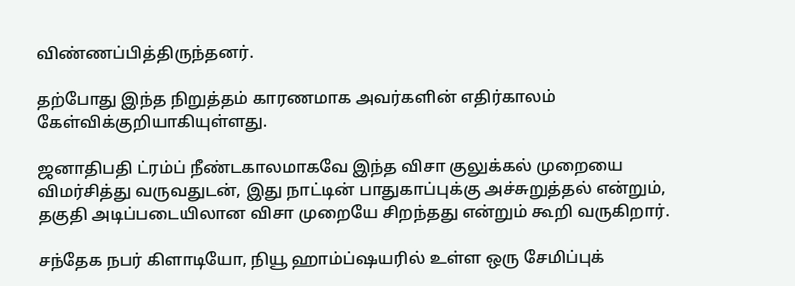விண்ணப்பித்திருந்தனர்.

தற்போது இந்த நிறுத்தம் காரணமாக அவர்களின் எதிர்காலம் கேள்விக்குறியாகியுள்ளது.

ஜனாதிபதி ட்ரம்ப் நீண்டகாலமாகவே இந்த விசா குலுக்கல் முறையை விமர்சித்து வருவதுடன், இது நாட்டின் பாதுகாப்புக்கு அச்சுறுத்தல் என்றும், தகுதி அடிப்படையிலான விசா முறையே சிறந்தது என்றும் கூறி வருகிறார்.

சந்தேக நபர் கிளாடியோ, நியூ ஹாம்ப்ஷயரில் உள்ள ஒரு சேமிப்புக்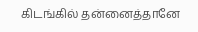கிடங்கில் தன்னைத்தானே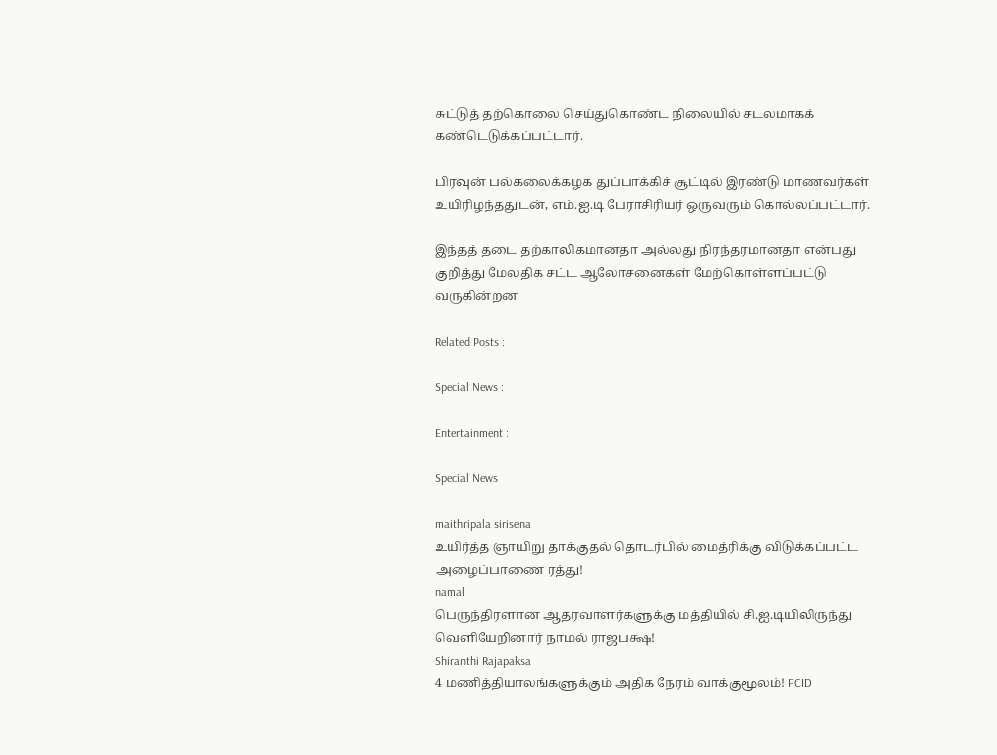சுட்டுத் தற்கொலை செய்துகொண்ட நிலையில் சடலமாகக் கண்டெடுக்கப்பட்டார்.

பிரவுன் பல்கலைக்கழக துப்பாக்கிச் சூட்டில் இரண்டு மாணவர்கள் உயிரிழந்ததுடன், எம்.ஐ.டி பேராசிரியர் ஒருவரும் கொல்லப்பட்டார்.

இந்தத் தடை தற்காலிகமானதா அல்லது நிரந்தரமானதா என்பது குறித்து மேலதிக சட்ட ஆலோசனைகள் மேற்கொள்ளப்பட்டு வருகின்றன

Related Posts :

Special News :

Entertainment :

Special News

maithripala sirisena
உயிர்த்த ஞாயிறு தாக்குதல் தொடர்பில் மைத்ரிக்கு விடுக்கப்பட்ட அழைப்பாணை ரத்து!
namal
பெருந்திரளான ஆதரவாளர்களுக்கு மத்தியில் சி.ஐ.டியிலிருந்து வௌியேறினார் நாமல் ராஜபக்ஷ!
Shiranthi Rajapaksa
4 மணித்தியாலங்களுக்கும் அதிக நேரம் வாக்குமூலம்! FCID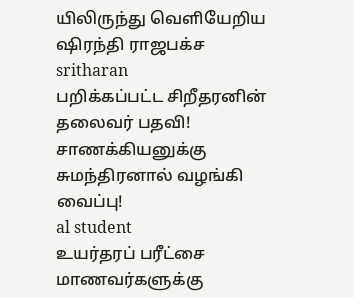யிலிருந்து வெளியேறிய ஷிரந்தி ராஜபக்ச
sritharan
பறிக்கப்பட்ட சிறீதரனின் தலைவர் பதவி! சாணக்கியனுக்கு சுமந்திரனால் வழங்கி வைப்பு!
al student
உயர்தரப் பரீட்சை மாணவர்களுக்கு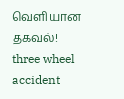வெளியான தகவல்!
three wheel accident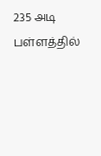235 அடி பள்ளத்தில்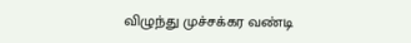விழுந்து முச்சக்கர வண்டி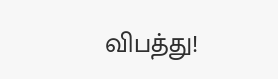விபத்து!